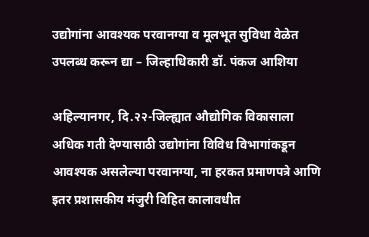उद्योगांना आवश्यक परवानग्या व मूलभूत सुविधा वेळेत उपलब्ध करून द्या – जिल्हाधिकारी डॉ. पंकज आशिया

अहिल्यानगर, दि.२२-जिल्ह्यात औद्योगिक विकासाला अधिक गती देण्यासाठी उद्योगांना विविध विभागांकडून आवश्यक असलेल्या परवानग्या, ना हरकत प्रमाणपत्रे आणि इतर प्रशासकीय मंजुरी विहित कालावधीत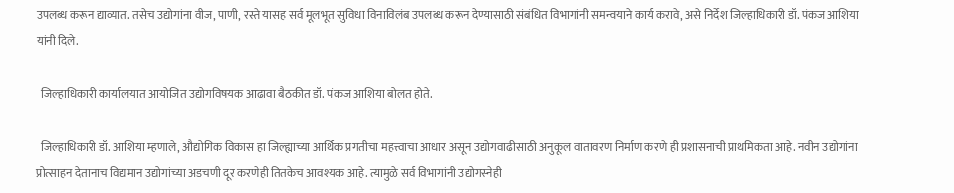उपलब्ध करून द्याव्यात. तसेच उद्योगांना वीज, पाणी, रस्ते यासह सर्व मूलभूत सुविधा विनाविलंब उपलब्ध करून देण्यासाठी संबंधित विभागांनी समन्वयाने कार्य करावे, असे निर्देश जिल्हाधिकारी डॉ. पंकज आशिया यांनी दिले.

  जिल्हाधिकारी कार्यालयात आयोजित उद्योगविषयक आढावा बैठकीत डॉ. पंकज आशिया बोलत होते.

  जिल्हाधिकारी डॉ. आशिया म्हणाले, औद्योगिक विकास हा जिल्ह्याच्या आर्थिक प्रगतीचा महत्त्वाचा आधार असून उद्योगवाढीसाठी अनुकूल वातावरण निर्माण करणे ही प्रशासनाची प्राथमिकता आहे. नवीन उद्योगांना प्रोत्साहन देतानाच विद्यमान उद्योगांच्या अडचणी दूर करणेही तितकेच आवश्यक आहे. त्यामुळे सर्व विभागांनी उद्योगस्नेही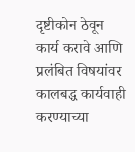दृष्टीकोन ठेवून कार्य करावे आणि प्रलंबित विषयांवर कालबद्ध कार्यवाही करण्याच्या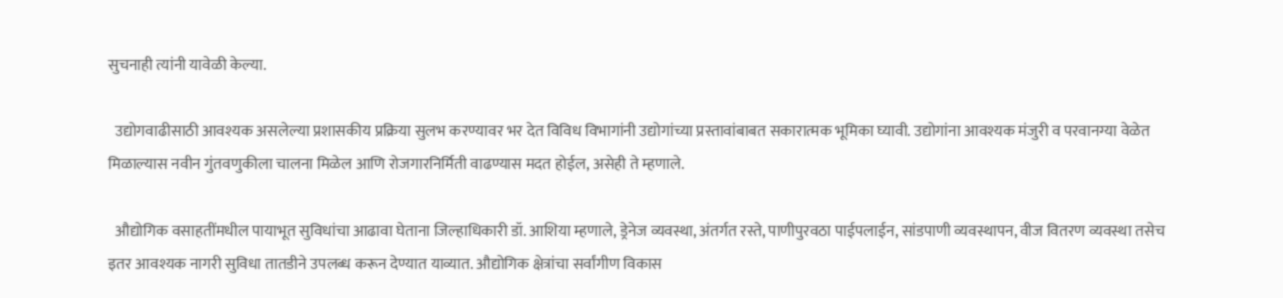सुचनाही त्यांनी यावेळी केल्या.

  उद्योगवाढीसाठी आवश्यक असलेल्या प्रशासकीय प्रक्रिया सुलभ करण्यावर भर देत विविध विभागांनी उद्योगांच्या प्रस्तावांबाबत सकारात्मक भूमिका घ्यावी. उद्योगांना आवश्यक मंजुरी व परवानग्या वेळेत मिळाल्यास नवीन गुंतवणुकीला चालना मिळेल आणि रोजगारनिर्मिती वाढण्यास मदत होईल, असेही ते म्हणाले.

  औद्योगिक वसाहतींमधील पायाभूत सुविधांचा आढावा घेताना जिल्हाधिकारी डॉ. आशिया म्हणाले, ड्रेनेज व्यवस्था, अंतर्गत रस्ते, पाणीपुरवठा पाईपलाईन, सांडपाणी व्यवस्थापन, वीज वितरण व्यवस्था तसेच इतर आवश्यक नागरी सुविधा तातडीने उपलब्ध करून देण्यात याव्यात. औद्योगिक क्षेत्रांचा सर्वांगीण विकास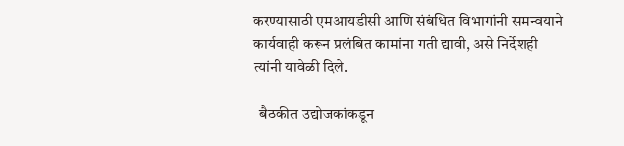करण्यासाठी एमआयडीसी आणि संबंधित विभागांनी समन्वयाने कार्यवाही करून प्रलंबित कामांना गती द्यावी, असे निर्देशही त्यांनी यावेळी दिले.

  बैठकीत उद्योजकांकडून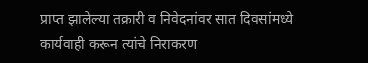प्राप्त झालेल्या तक्रारी व निवेदनांवर सात दिवसांमध्ये कार्यवाही करून त्यांचे निराकरण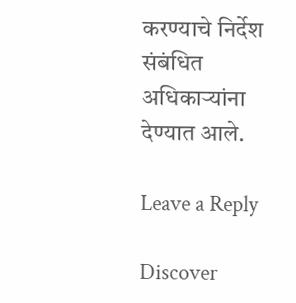करण्याचे निर्देश संबंधित अधिकाऱ्यांना देण्यात आले.

Leave a Reply

Discover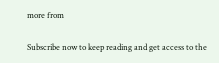more from

Subscribe now to keep reading and get access to the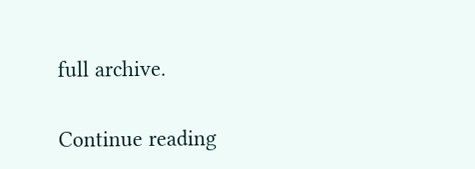full archive.

Continue reading